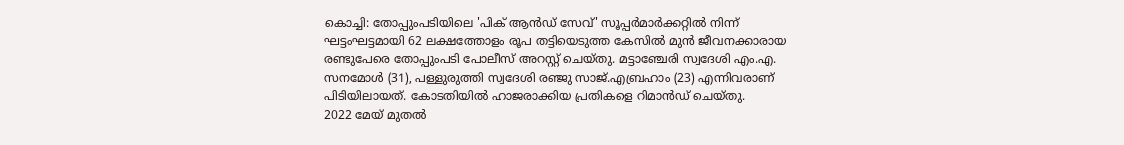കൊച്ചി: തോപ്പുംപടിയിലെ 'പിക് ആൻഡ് സേവ്' സൂപ്പർമാർക്കറ്റിൽ നിന്ന് ഘട്ടംഘട്ടമായി 62 ലക്ഷത്തോളം രൂപ തട്ടിയെടുത്ത കേസിൽ മുൻ ജീവനക്കാരായ രണ്ടുപേരെ തോപ്പുംപടി പോലീസ് അറസ്റ്റ് ചെയ്തു. മട്ടാഞ്ചേരി സ്വദേശി എം.എ. സനമോൾ (31), പള്ളുരുത്തി സ്വദേശി രഞ്ജു സാജ്.എബ്രഹാം (23) എന്നിവരാണ് പിടിയിലായത്. കോടതിയിൽ ഹാജരാക്കിയ പ്രതികളെ റിമാൻഡ് ചെയ്തു.
2022 മേയ് മുതൽ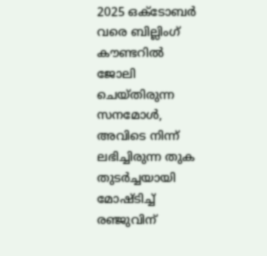2025 ഒക്ടോബർ വരെ ബില്ലിംഗ് കൗണ്ടറിൽ ജോലി ചെയ്തിരുന്ന സനമോൾ, അവിടെ നിന്ന് ലഭിച്ചിരുന്ന തുക തുടർച്ചയായി മോഷ്ടിച്ച് രഞ്ജുവിന്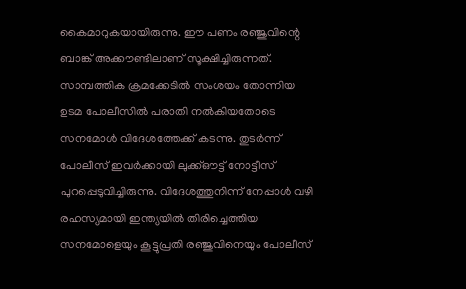കൈമാറുകയായിരുന്നു. ഈ പണം രഞ്ജുവിന്റെ ബാങ്ക് അക്കൗണ്ടിലാണ് സൂക്ഷിച്ചിരുന്നത്.
സാമ്പത്തിക ക്രമക്കേടിൽ സംശയം തോന്നിയ ഉടമ പോലീസിൽ പരാതി നൽകിയതോടെ സനമോൾ വിദേശത്തേക്ക് കടന്നു. തുടർന്ന് പോലീസ് ഇവർക്കായി ലുക്ക്ഔട്ട് നോട്ടീസ് പുറപ്പെടുവിച്ചിരുന്നു. വിദേശത്തുനിന്ന് നേപ്പാൾ വഴി രഹസ്യമായി ഇന്ത്യയിൽ തിരിച്ചെത്തിയ സനമോളെയും കൂട്ടുപ്രതി രഞ്ജുവിനെയും പോലീസ്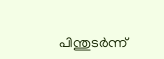പിന്തുടർന്ന്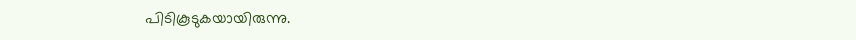പിടികൂടുകയായിരുന്നു.